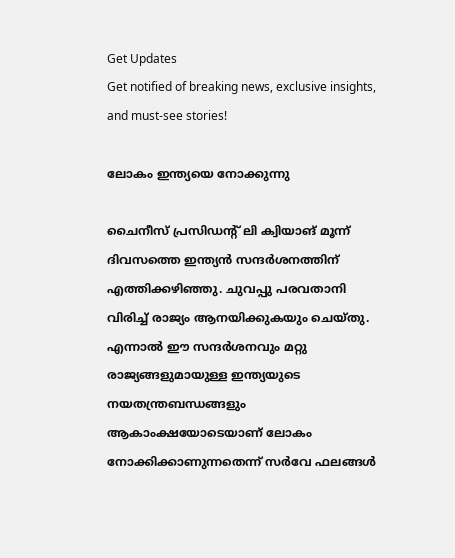Get Updates
Get notified of breaking news, exclusive insights, and must-see stories!

ലോകം ഇന്ത്യയെ നോക്കുന്നു

ചൈനീസ് പ്രസിഡന്റ് ലി ക്വിയാങ് മൂന്ന് ദിവസത്തെ ഇന്ത്യന്‍ സന്ദര്‍ശനത്തിന് എത്തിക്കഴിഞ്ഞു. ചുവപ്പു പരവതാനി വിരിച്ച് രാജ്യം ആനയിക്കുകയും ചെയ്തു. എന്നാല്‍ ഈ സന്ദര്‍ശനവും മറ്റു രാജ്യങ്ങളുമായുള്ള ഇന്ത്യയുടെ നയതന്ത്രബന്ധങ്ങളും ആകാംക്ഷയോടെയാണ് ലോകം നോക്കിക്കാണുന്നതെന്ന് സര്‍വേ ഫലങ്ങള്‍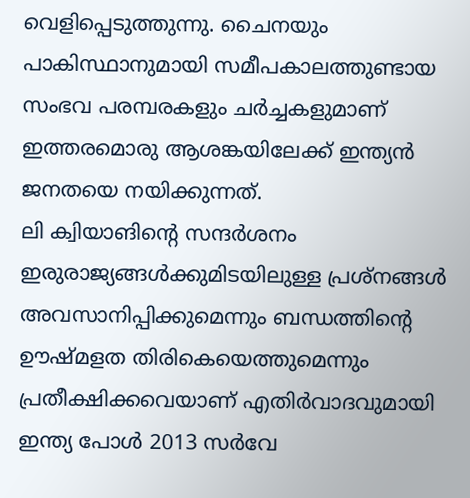വെളിപ്പെടുത്തുന്നു. ചൈനയും പാകിസ്ഥാനുമായി സമീപകാലത്തുണ്ടായ സംഭവ പരമ്പരകളും ചര്‍ച്ചകളുമാണ് ഇത്തരമൊരു ആശങ്കയിലേക്ക് ഇന്ത്യന്‍ ജനതയെ നയിക്കുന്നത്.
ലി ക്വിയാങിന്റെ സന്ദര്‍ശനം ഇരുരാജ്യങ്ങള്‍ക്കുമിടയിലുള്ള പ്രശ്‌നങ്ങള്‍ അവസാനിപ്പിക്കുമെന്നും ബന്ധത്തിന്റെ ഊഷ്മളത തിരികെയെത്തുമെന്നും പ്രതീക്ഷിക്കവെയാണ് എതിര്‍വാദവുമായി ഇന്ത്യ പോള്‍ 2013 സര്‍വേ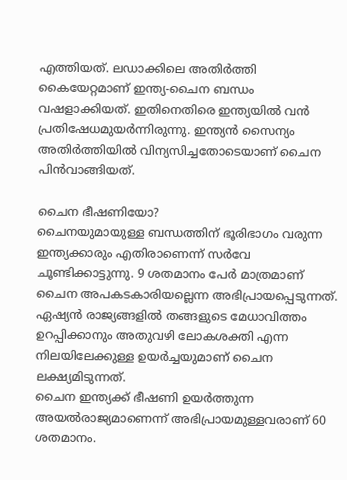എത്തിയത്. ലഡാക്കിലെ അതിര്‍ത്തി കൈയേറ്റമാണ് ഇന്ത്യ-ചൈന ബന്ധം വഷളാക്കിയത്. ഇതിനെതിരെ ഇന്ത്യയില്‍ വന്‍ പ്രതിഷേധമുയര്‍ന്നിരുന്നു. ഇന്ത്യന്‍ സൈന്യം അതിര്‍ത്തിയില്‍ വിന്യസിച്ചതോടെയാണ് ചൈന പിന്‍വാങ്ങിയത്.

ചൈന ഭീഷണിയോ?
ചൈനയുമായുള്ള ബന്ധത്തിന് ഭൂരിഭാഗം വരുന്ന ഇന്ത്യക്കാരും എതിരാണെന്ന് സര്‍വേ ചൂണ്ടിക്കാട്ടുന്നു. 9 ശതമാനം പേര്‍ മാത്രമാണ് ചൈന അപകടകാരിയല്ലെന്ന അഭിപ്രായപ്പെടുന്നത്. ഏഷ്യന്‍ രാജ്യങ്ങളില്‍ തങ്ങളുടെ മേധാവിത്തം ഉറപ്പിക്കാനും അതുവഴി ലോകശക്തി എന്ന നിലയിലേക്കുള്ള ഉയര്‍ച്ചയുമാണ് ചൈന ലക്ഷ്യമിടുന്നത്.
ചൈന ഇന്ത്യക്ക് ഭീഷണി ഉയര്‍ത്തുന്ന അയല്‍രാജ്യമാണെന്ന് അഭിപ്രായമുള്ളവരാണ് 60 ശതമാനം.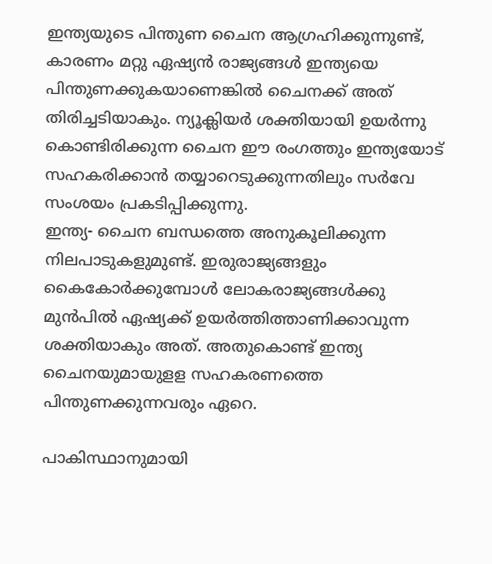ഇന്ത്യയുടെ പിന്തുണ ചൈന ആഗ്രഹിക്കുന്നുണ്ട്, കാരണം മറ്റു ഏഷ്യന്‍ രാജ്യങ്ങള്‍ ഇന്ത്യയെ പിന്തുണക്കുകയാണെങ്കില്‍ ചൈനക്ക് അത് തിരിച്ചടിയാകും. ന്യൂക്ലിയര്‍ ശക്തിയായി ഉയര്‍ന്നു കൊണ്ടിരിക്കുന്ന ചൈന ഈ രംഗത്തും ഇന്ത്യയോട് സഹകരിക്കാന്‍ തയ്യാറെടുക്കുന്നതിലും സര്‍വേ സംശയം പ്രകടിപ്പിക്കുന്നു.
ഇന്ത്യ- ചൈന ബന്ധത്തെ അനുകൂലിക്കുന്ന നിലപാടുകളുമുണ്ട്. ഇരുരാജ്യങ്ങളും കൈകോര്‍ക്കുമ്പോള്‍ ലോകരാജ്യങ്ങള്‍ക്കു മുന്‍പില്‍ ഏഷ്യക്ക് ഉയര്‍ത്തിത്താണിക്കാവുന്ന ശക്തിയാകും അത്. അതുകൊണ്ട് ഇന്ത്യ ചൈനയുമായുളള സഹകരണത്തെ പിന്തുണക്കുന്നവരും ഏറെ.

പാകിസ്ഥാനുമായി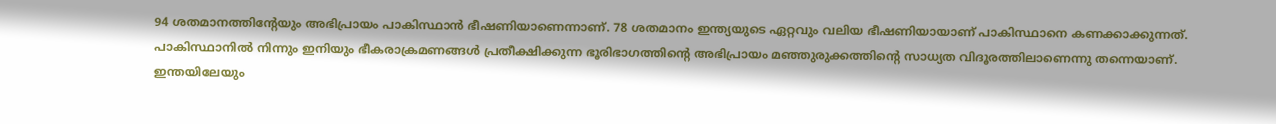94 ശതമാനത്തിന്റേയും അഭിപ്രായം പാകിസ്ഥാന്‍ ഭീഷണിയാണെന്നാണ്. 78 ശതമാനം ഇന്ത്യയുടെ ഏറ്റവും വലിയ ഭീഷണിയായാണ് പാകിസ്ഥാനെ കണക്കാക്കുന്നത്. പാകിസ്ഥാനില്‍ നിന്നും ഇനിയും ഭീകരാക്രമണങ്ങള്‍ പ്രതീക്ഷിക്കുന്ന ഭൂരിഭാഗത്തിന്റെ അഭിപ്രായം മഞ്ഞുരുക്കത്തിന്റെ സാധ്യത വിദൂരത്തിലാണെന്നു തന്നെയാണ്.
ഇന്തയിലേയും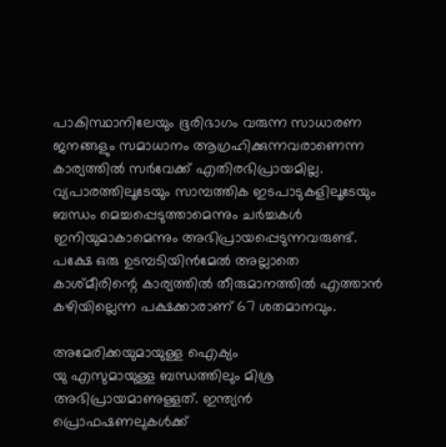പാകിസ്ഥാനിലേയും ഭൂരിഭാഗം വരുന്ന സാധാരണ ജനങ്ങളും സമാധാനം ആഗ്രഹിക്കുന്നവരാണെന്ന കാര്യത്തില്‍ സര്‍വേക്ക് എതിരഭിപ്രായമില്ല. വ്യപാരത്തിലൂടേയും സാമ്പത്തിക ഇടപാടുകളിലൂടേയും ബന്ധം മെച്ചപ്പെടുത്താമെന്നും ചര്‍ച്ചകള്‍ ഇനിയുമാകാമെന്നും അഭിപ്രായപ്പെടുന്നവരുണ്ട്. പക്ഷേ ഒരു ഉടമ്പടിയിന്‍മേല്‍ അല്ലാതെ കാശ്മീരിന്റെ കാര്യത്തില്‍ തീരുമാനത്തില്‍ എത്താന്‍ കഴിയില്ലെന്ന പക്ഷക്കാരാണ് 67 ശതമാനവും.

അമേരിക്കയുമായുള്ള ഐക്യം
യു എസുമായുള്ള ബന്ധത്തിലും മിശ്ര അഭിപ്രായമാണുള്ളത്. ഇന്ത്യന്‍ പ്രൊഫഷണലുകള്‍ക്ക്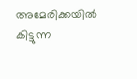അമേരിക്കയില്‍ കിട്ടുന്ന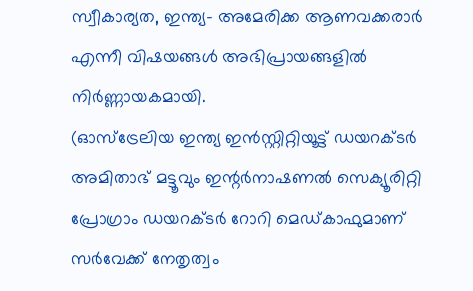സ്വീകാര്യത, ഇന്ത്യ- അമേരിക്ക ആണവക്കരാര്‍ എന്നീ വിഷയങ്ങള്‍ അഭിപ്രായങ്ങളില്‍ നിര്‍ണ്ണായകമായി.
(ഓസ്‌ട്രേലിയ ഇന്ത്യ ഇന്‍സ്റ്റിറ്റിയൂട്ട് ഡയറക്ടര്‍ അമിതാഭ് മട്ടൂവും ഇന്റര്‍നാഷണല്‍ സെക്യൂരിറ്റി പ്രോഗ്രാം ഡയറക്ടര്‍ റോറി മെഡ്കാഫുമാണ് സര്‍വേക്ക് നേതൃത്വം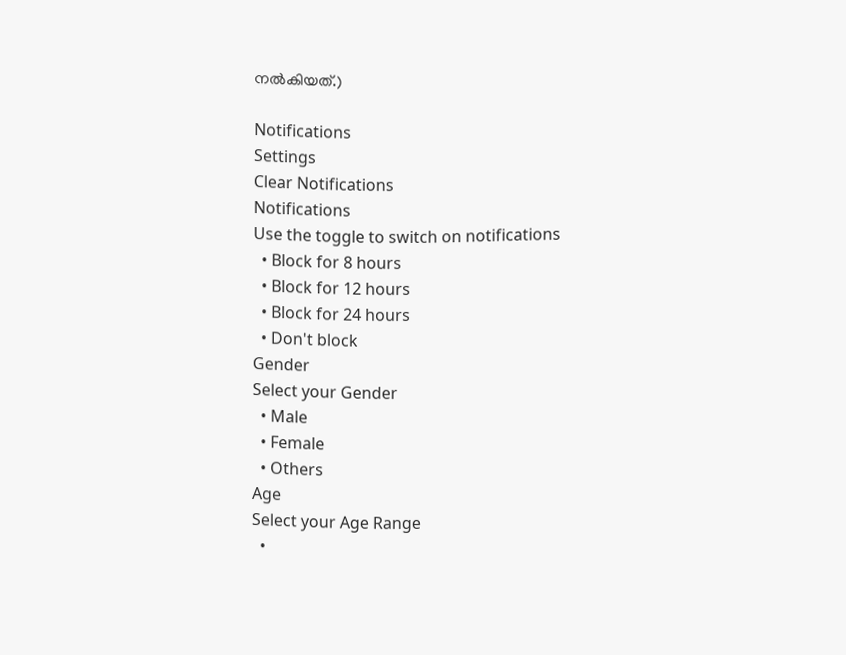നല്‍കിയത്.)

Notifications
Settings
Clear Notifications
Notifications
Use the toggle to switch on notifications
  • Block for 8 hours
  • Block for 12 hours
  • Block for 24 hours
  • Don't block
Gender
Select your Gender
  • Male
  • Female
  • Others
Age
Select your Age Range
  •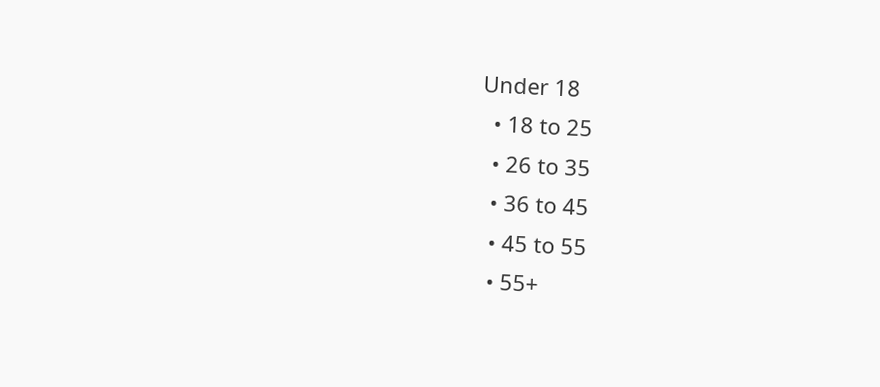Under 18
  • 18 to 25
  • 26 to 35
  • 36 to 45
  • 45 to 55
  • 55+